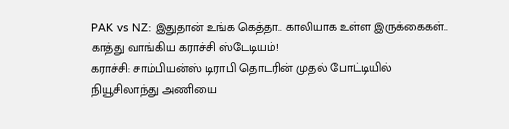PAK vs NZ: இதுதான் உங்க கெத்தா.. காலியாக உள்ள இருக்கைகள்.. காத்து வாங்கிய கராச்சி ஸ்டேடியம்!
கராச்சி: சாம்பியன்ஸ் டிராபி தொடரின் முதல் போட்டியில் நியூசிலாந்து அணியை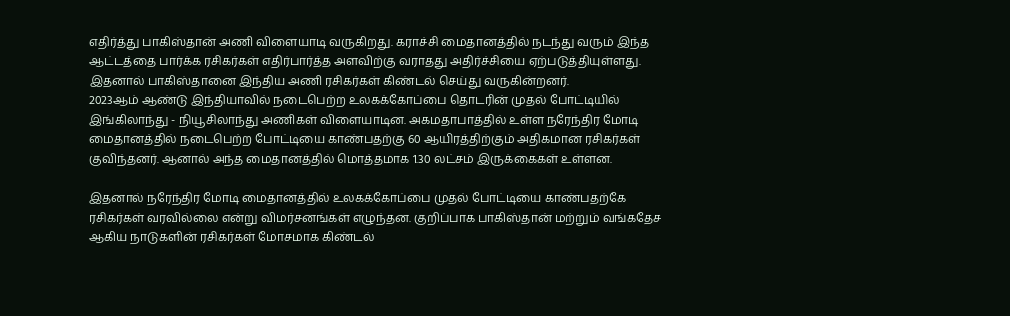எதிர்த்து பாகிஸ்தான் அணி விளையாடி வருகிறது. கராச்சி மைதானத்தில் நடந்து வரும் இந்த ஆட்டத்தை பார்க்க ரசிகர்கள் எதிர்பார்த்த அளவிற்கு வராதது அதிர்ச்சியை ஏற்படுத்தியுள்ளது. இதனால் பாகிஸ்தானை இந்திய அணி ரசிகர்கள் கிண்டல் செய்து வருகின்றனர்.
2023ஆம் ஆண்டு இந்தியாவில் நடைபெற்ற உலகக்கோப்பை தொடரின் முதல் போட்டியில் இங்கிலாந்து - நியூசிலாந்து அணிகள் விளையாடின. அகமதாபாத்தில் உள்ள நரேந்திர மோடி மைதானத்தில் நடைபெற்ற போட்டியை காண்பதற்கு 60 ஆயிரத்திற்கும் அதிகமான ரசிகர்கள் குவிந்தனர். ஆனால் அந்த மைதானத்தில் மொத்தமாக 1.30 லட்சம் இருக்கைகள் உள்ளன.

இதனால் நரேந்திர மோடி மைதானத்தில் உலகக்கோப்பை முதல் போட்டியை காண்பதற்கே ரசிகர்கள் வரவில்லை என்று விமர்சனங்கள் எழுந்தன. குறிப்பாக பாகிஸ்தான் மற்றும் வங்கதேச ஆகிய நாடுகளின் ரசிகர்கள் மோசமாக கிண்டல்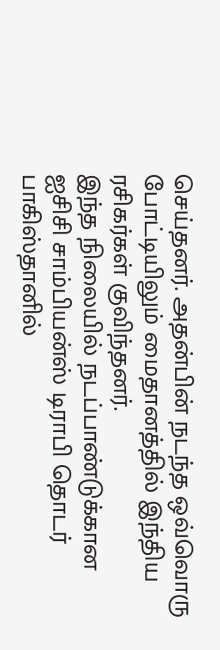செய்தனர். அதன்பின் நடந்த ஒவ்வொரு போட்டியிலும் மைதானத்தில் இந்திய ரசிகர்கள் குவிந்தனர்.
இந்த நிலையில் நடப்பாண்டுக்கான ஐசிசி சாம்பியன்ஸ் டிராபி தொடர் பாகிஸ்தானில்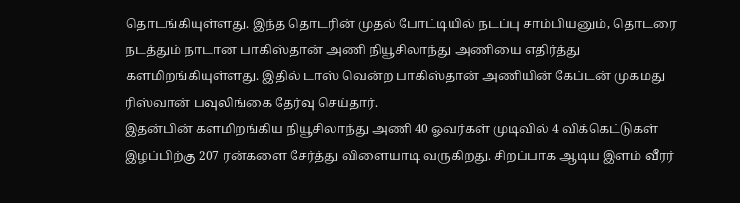தொடங்கியுள்ளது. இந்த தொடரின் முதல் போட்டியில் நடப்பு சாம்பியனும், தொடரை நடத்தும் நாடான பாகிஸ்தான் அணி நியூசிலாந்து அணியை எதிர்த்து களமிறங்கியுள்ளது. இதில் டாஸ் வென்ற பாகிஸ்தான் அணியின் கேப்டன் முகமது ரிஸ்வான் பவுலிங்கை தேர்வு செய்தார்.
இதன்பின் களமிறங்கிய நியூசிலாந்து அணி 40 ஓவர்கள் முடிவில் 4 விக்கெட்டுகள் இழப்பிற்கு 207 ரன்களை சேர்த்து விளையாடி வருகிறது. சிறப்பாக ஆடிய இளம் வீரர்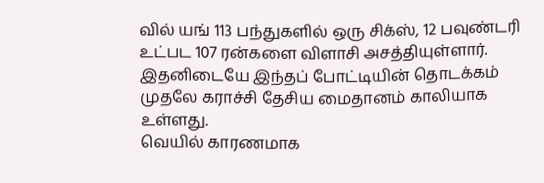வில் யங் 113 பந்துகளில் ஒரு சிக்ஸ், 12 பவுண்டரி உட்பட 107 ரன்களை விளாசி அசத்தியுள்ளார். இதனிடையே இந்தப் போட்டியின் தொடக்கம் முதலே கராச்சி தேசிய மைதானம் காலியாக உள்ளது.
வெயில் காரணமாக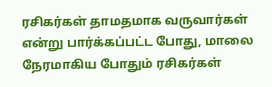ரசிகர்கள் தாமதமாக வருவார்கள் என்று பார்க்கப்பட்ட போது, மாலை நேரமாகிய போதும் ரசிகர்கள்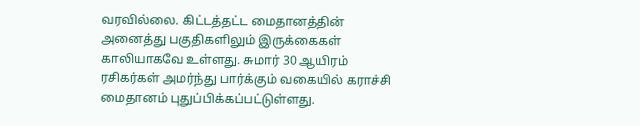வரவில்லை. கிட்டத்தட்ட மைதானத்தின் அனைத்து பகுதிகளிலும் இருக்கைகள் காலியாகவே உள்ளது. சுமார் 30 ஆயிரம் ரசிகர்கள் அமர்ந்து பார்க்கும் வகையில் கராச்சி மைதானம் புதுப்பிக்கப்பட்டுள்ளது.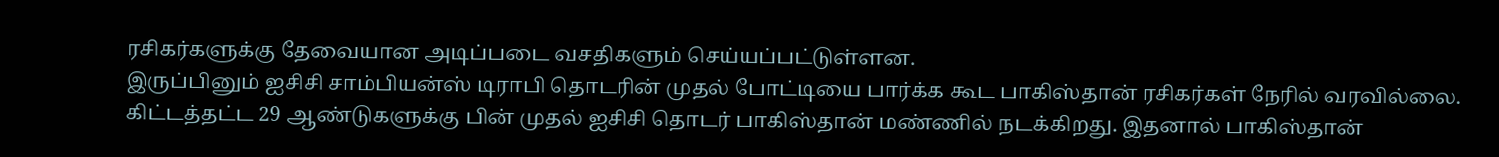ரசிகர்களுக்கு தேவையான அடிப்படை வசதிகளும் செய்யப்பட்டுள்ளன.
இருப்பினும் ஐசிசி சாம்பியன்ஸ் டிராபி தொடரின் முதல் போட்டியை பார்க்க கூட பாகிஸ்தான் ரசிகர்கள் நேரில் வரவில்லை. கிட்டத்தட்ட 29 ஆண்டுகளுக்கு பின் முதல் ஐசிசி தொடர் பாகிஸ்தான் மண்ணில் நடக்கிறது. இதனால் பாகிஸ்தான்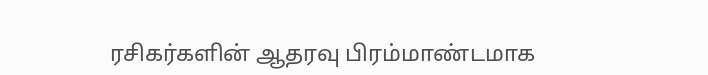ரசிகர்களின் ஆதரவு பிரம்மாண்டமாக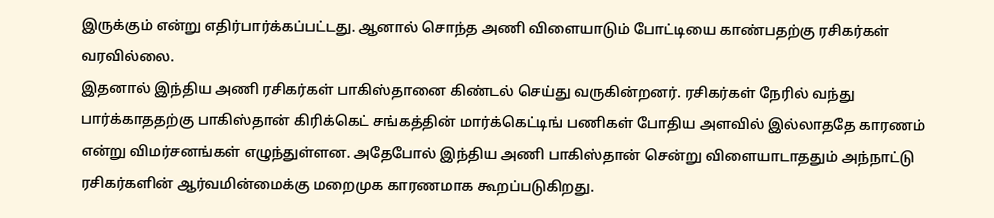இருக்கும் என்று எதிர்பார்க்கப்பட்டது. ஆனால் சொந்த அணி விளையாடும் போட்டியை காண்பதற்கு ரசிகர்கள் வரவில்லை.
இதனால் இந்திய அணி ரசிகர்கள் பாகிஸ்தானை கிண்டல் செய்து வருகின்றனர். ரசிகர்கள் நேரில் வந்து பார்க்காததற்கு பாகிஸ்தான் கிரிக்கெட் சங்கத்தின் மார்க்கெட்டிங் பணிகள் போதிய அளவில் இல்லாததே காரணம் என்று விமர்சனங்கள் எழுந்துள்ளன. அதேபோல் இந்திய அணி பாகிஸ்தான் சென்று விளையாடாததும் அந்நாட்டு ரசிகர்களின் ஆர்வமின்மைக்கு மறைமுக காரணமாக கூறப்படுகிறது.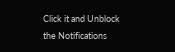Click it and Unblock the Notifications